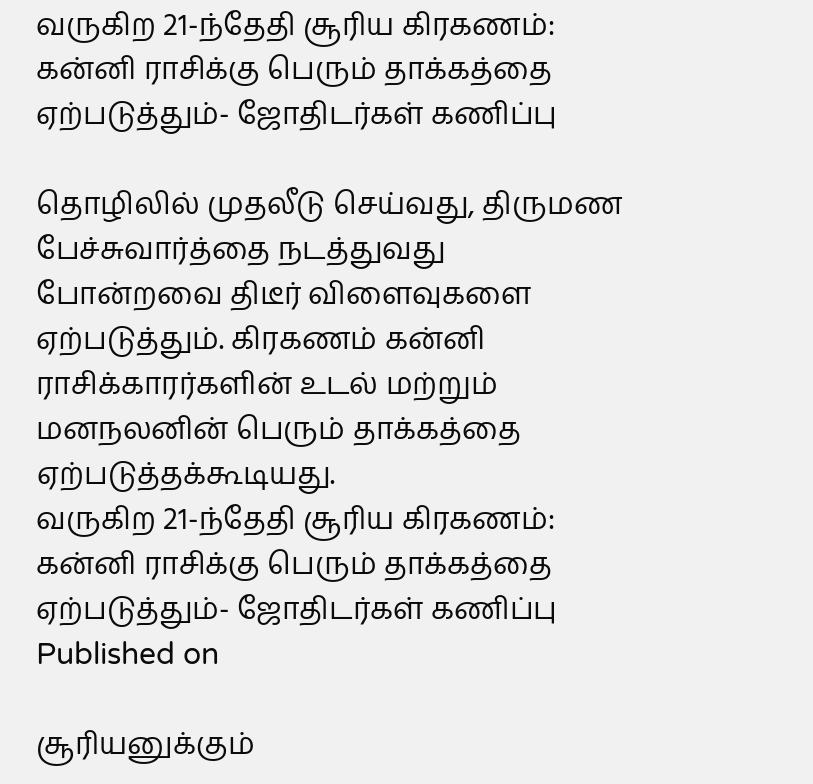வருகிற 21-ந்தேதி சூரிய கிரகணம்: கன்னி ராசிக்கு பெரும் தாக்கத்தை ஏற்படுத்தும்- ஜோதிடர்கள் கணிப்பு

தொழிலில் முதலீடு செய்வது, திருமண பேச்சுவார்த்தை நடத்துவது போன்றவை திடீர் விளைவுகளை ஏற்படுத்தும். கிரகணம் கன்னி ராசிக்காரர்களின் உடல் மற்றும் மனநலனின் பெரும் தாக்கத்தை ஏற்படுத்தக்கூடியது.
வருகிற 21-ந்தேதி சூரிய கிரகணம்: கன்னி ராசிக்கு பெரும் தாக்கத்தை ஏற்படுத்தும்- ஜோதிடர்கள் கணிப்பு
Published on

சூரியனுக்கும்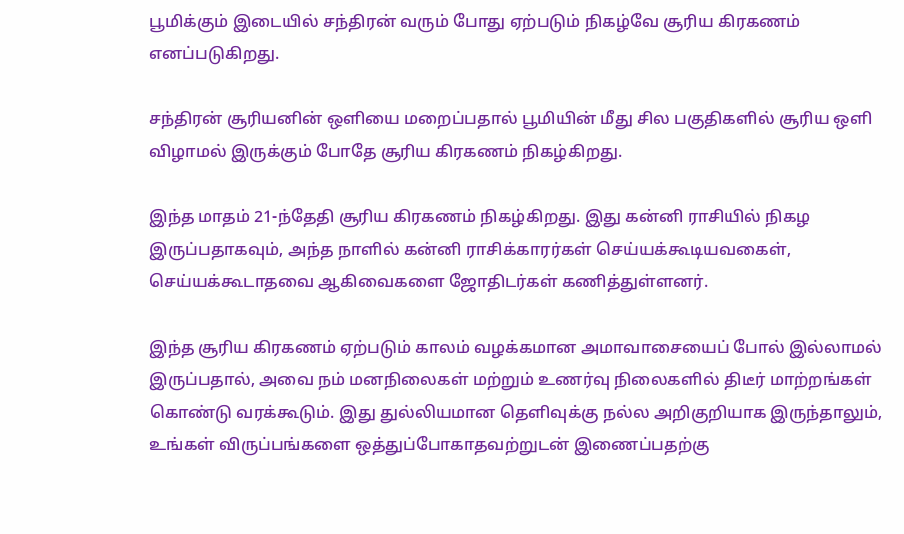பூமிக்கும் இடையில் சந்திரன் வரும் போது ஏற்படும் நிகழ்வே சூரிய கிரகணம் எனப்படுகிறது.

சந்திரன் சூரியனின் ஒளியை மறைப்பதால் பூமியின் மீது சில பகுதிகளில் சூரிய ஒளி விழாமல் இருக்கும் போதே சூரிய கிரகணம் நிகழ்கிறது.

இந்த மாதம் 21-ந்தேதி சூரிய கிரகணம் நிகழ்கிறது. இது கன்னி ராசியில் நிகழ இருப்பதாகவும், அந்த நாளில் கன்னி ராசிக்காரர்கள் செய்யக்கூடியவகைள், செய்யக்கூடாதவை ஆகிவைகளை ஜோதிடர்கள் கணித்துள்ளனர்.

இந்த சூரிய கிரகணம் ஏற்படும் காலம் வழக்கமான அமாவாசையைப் போல் இல்லாமல் இருப்பதால், அவை நம் மனநிலைகள் மற்றும் உணர்வு நிலைகளில் திடீர் மாற்றங்கள் கொண்டு வரக்கூடும். இது துல்லியமான தெளிவுக்கு நல்ல அறிகுறியாக இருந்தாலும், உங்கள் விருப்பங்களை ஒத்துப்போகாதவற்றுடன் இணைப்பதற்கு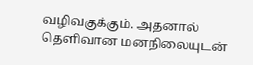வழிவகுக்கும். அதனால் தெளிவான மனநிலையுடன்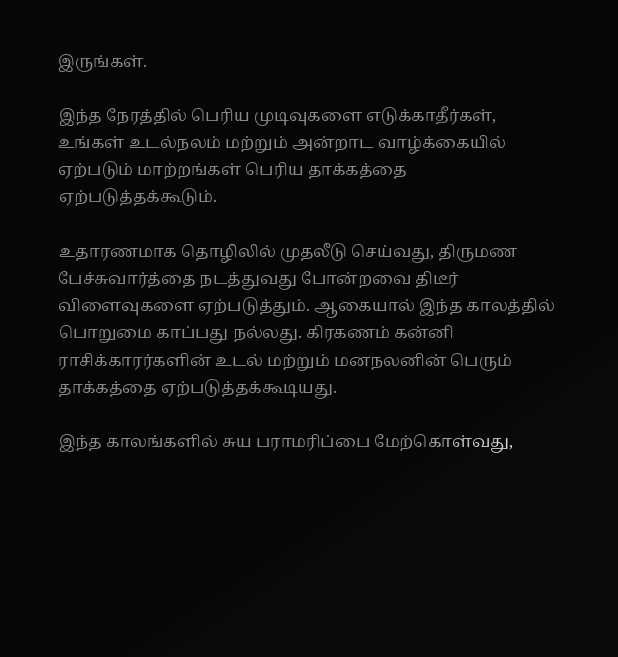இருங்கள்.

இந்த நேரத்தில் பெரிய முடிவுகளை எடுக்காதீர்கள், உங்கள் உடல்நலம் மற்றும் அன்றாட வாழ்க்கையில் ஏற்படும் மாற்றங்கள் பெரிய தாக்கத்தை ஏற்படுத்தக்கூடும்.

உதாரணமாக தொழிலில் முதலீடு செய்வது, திருமண பேச்சுவார்த்தை நடத்துவது போன்றவை திடீர் விளைவுகளை ஏற்படுத்தும். ஆகையால் இந்த காலத்தில் பொறுமை காப்பது நல்லது. கிரகணம் கன்னி ராசிக்காரர்களின் உடல் மற்றும் மனநலனின் பெரும் தாக்கத்தை ஏற்படுத்தக்கூடியது.

இந்த காலங்களில் சுய பராமரிப்பை மேற்கொள்வது,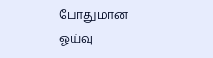போதுமான ஓய்வு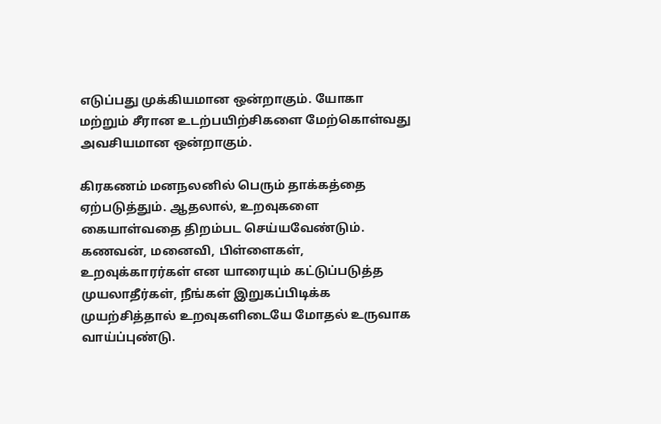எடுப்பது முக்கியமான ஒன்றாகும். யோகா மற்றும் சீரான உடற்பயிற்சிகளை மேற்கொள்வது அவசியமான ஒன்றாகும்.

கிரகணம் மனநலனில் பெரும் தாக்கத்தை ஏற்படுத்தும். ஆதலால், உறவுகளை கையாள்வதை திறம்பட செய்யவேண்டும். கணவன், மனைவி, பிள்ளைகள், உறவுக்காரர்கள் என யாரையும் கட்டுப்படுத்த முயலாதீர்கள், நீங்கள் இறுகப்பிடிக்க முயற்சித்தால் உறவுகளிடையே மோதல் உருவாக வாய்ப்புண்டு.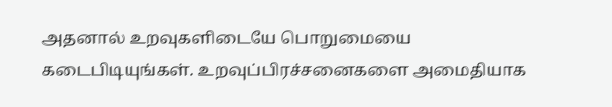அதனால் உறவுகளிடையே பொறுமையை கடைபிடியுங்கள். உறவுப்பிரச்சனைகளை அமைதியாக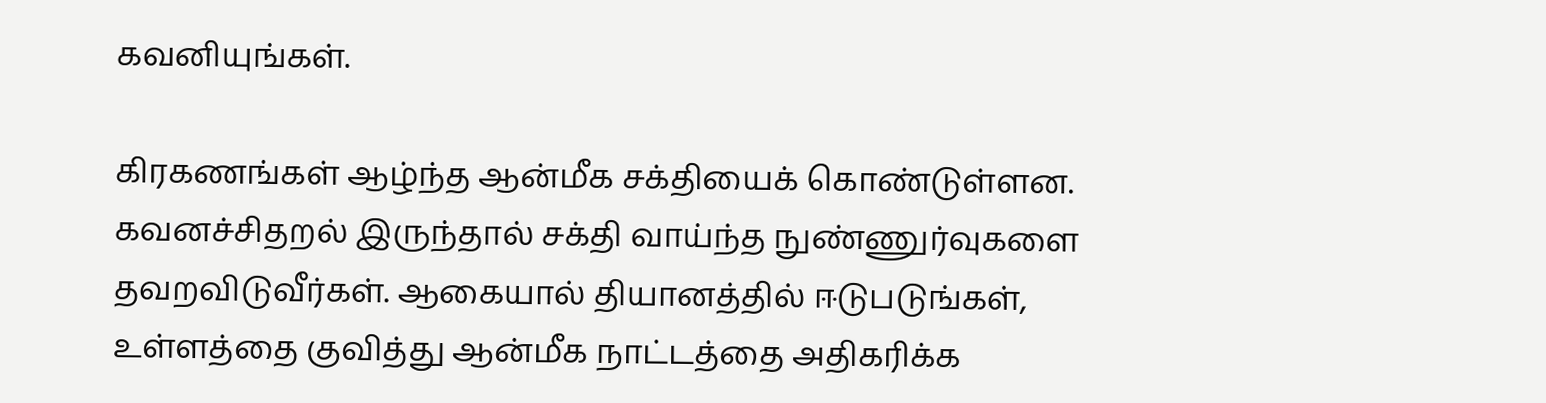கவனியுங்கள்.

கிரகணங்கள் ஆழ்ந்த ஆன்மீக சக்தியைக் கொண்டுள்ளன. கவனச்சிதறல் இருந்தால் சக்தி வாய்ந்த நுண்ணுர்வுகளை தவறவிடுவீர்கள். ஆகையால் தியானத்தில் ஈடுபடுங்கள், உள்ளத்தை குவித்து ஆன்மீக நாட்டத்தை அதிகரிக்க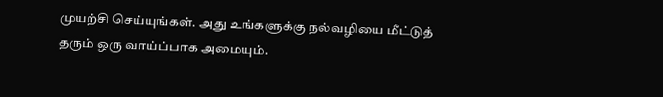முயற்சி செய்யுங்கள். அது உங்களுக்கு நல்வழியை மீட்டுத் தரும் ஒரு வாய்ப்பாக அமையும்.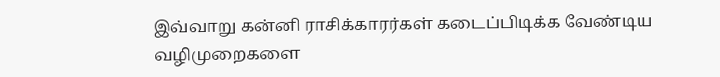இவ்வாறு கன்னி ராசிக்காரர்கள் கடைப்பிடிக்க வேண்டிய வழிமுறைகளை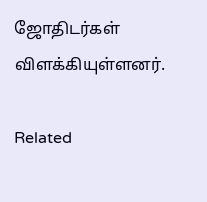ஜோதிடர்கள் விளக்கியுள்ளனர்.

Related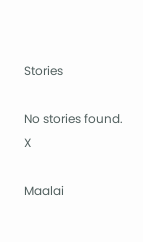Stories

No stories found.
X

Maalai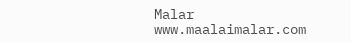Malar
www.maalaimalar.com